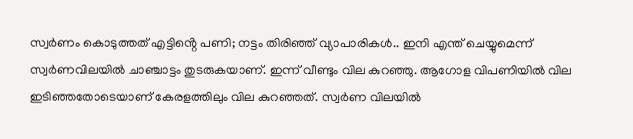സ്വർണം കൊടുത്തത് എട്ടിൻ്റെ പണി; നട്ടം തിരിഞ്ഞ് വ്യാപാരികൾ.. ഇനി എന്ത് ചെയ്യുമെന്ന്
സ്വർണവിലയിൽ ചാഞ്ചാട്ടം തുടരുകയാണ്. ഇന്ന് വീണ്ടും വില കുറഞ്ഞു. ആഗോള വിപണിയിൽ വില ഇടിഞ്ഞതോടെയാണ് കേരളത്തിലും വില കുറഞ്ഞത്. സ്വർണ വിലയിൽ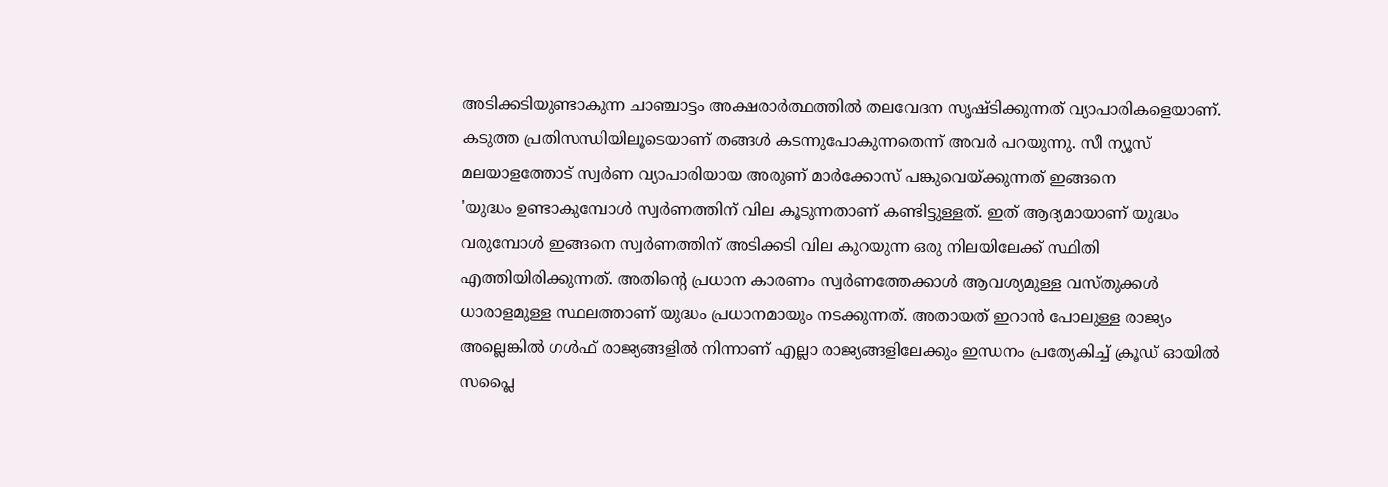അടിക്കടിയുണ്ടാകുന്ന ചാഞ്ചാട്ടം അക്ഷരാർത്ഥത്തിൽ തലവേദന സൃഷ്ടിക്കുന്നത് വ്യാപാരികളെയാണ്. കടുത്ത പ്രതിസന്ധിയിലൂടെയാണ് തങ്ങൾ കടന്നുപോകുന്നതെന്ന് അവർ പറയുന്നു. സീ ന്യൂസ് മലയാളത്തോട് സ്വർണ വ്യാപാരിയായ അരുണ് മാർക്കോസ് പങ്കുവെയ്ക്കുന്നത് ഇങ്ങനെ
'യുദ്ധം ഉണ്ടാകുമ്പോൾ സ്വർണത്തിന് വില കൂടുന്നതാണ് കണ്ടിട്ടുള്ളത്. ഇത് ആദ്യമായാണ് യുദ്ധം വരുമ്പോൾ ഇങ്ങനെ സ്വർണത്തിന് അടിക്കടി വില കുറയുന്ന ഒരു നിലയിലേക്ക് സ്ഥിതി എത്തിയിരിക്കുന്നത്. അതിന്റെ പ്രധാന കാരണം സ്വർണത്തേക്കാൾ ആവശ്യമുള്ള വസ്തുക്കൾ ധാരാളമുള്ള സ്ഥലത്താണ് യുദ്ധം പ്രധാനമായും നടക്കുന്നത്. അതായത് ഇറാൻ പോലുള്ള രാജ്യം അല്ലെങ്കിൽ ഗൾഫ് രാജ്യങ്ങളിൽ നിന്നാണ് എല്ലാ രാജ്യങ്ങളിലേക്കും ഇന്ധനം പ്രത്യേകിച്ച് ക്രൂഡ് ഓയിൽ സപ്ലൈ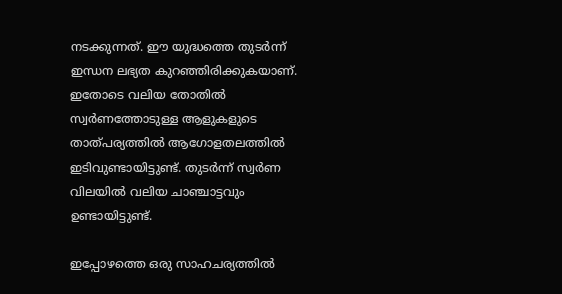നടക്കുന്നത്. ഈ യുദ്ധത്തെ തുടർന്ന് ഇന്ധന ലഭ്യത കുറഞ്ഞിരിക്കുകയാണ്. ഇതോടെ വലിയ തോതിൽ സ്വർണത്തോടുള്ള ആളുകളുടെ താത്പര്യത്തിൽ ആഗോളതലത്തിൽ ഇടിവുണ്ടായിട്ടുണ്ട്. തുടർന്ന് സ്വർണ വിലയിൽ വലിയ ചാഞ്ചാട്ടവും ഉണ്ടായിട്ടുണ്ട്.

ഇപ്പോഴത്തെ ഒരു സാഹചര്യത്തിൽ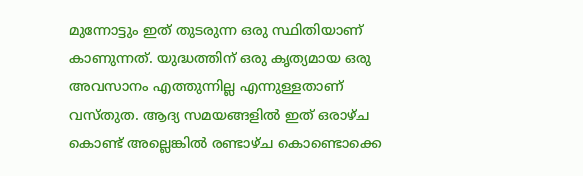മുന്നോട്ടും ഇത് തുടരുന്ന ഒരു സ്ഥിതിയാണ് കാണുന്നത്. യുദ്ധത്തിന് ഒരു കൃത്യമായ ഒരു അവസാനം എത്തുന്നില്ല എന്നുള്ളതാണ് വസ്തുത. ആദ്യ സമയങ്ങളിൽ ഇത് ഒരാഴ്ച കൊണ്ട് അല്ലെങ്കിൽ രണ്ടാഴ്ച കൊണ്ടൊക്കെ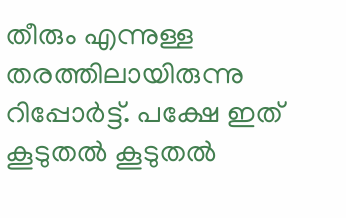തീരും എന്നുള്ള തരത്തിലായിരുന്നു റിപ്പോർട്ട്. പക്ഷേ ഇത് കൂടുതൽ കൂടുതൽ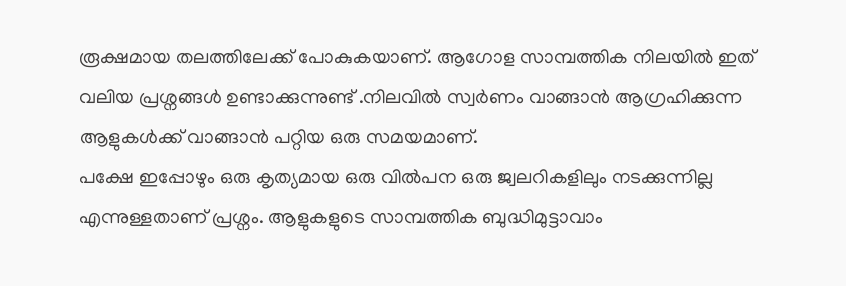രൂക്ഷമായ തലത്തിലേക്ക് പോകുകയാണ്. ആഗോള സാമ്പത്തിക നിലയിൽ ഇത് വലിയ പ്രശ്നങ്ങൾ ഉണ്ടാക്കുന്നുണ്ട് .നിലവിൽ സ്വർണം വാങ്ങാൻ ആഗ്രഹിക്കുന്ന ആളുകൾക്ക് വാങ്ങാൻ പറ്റിയ ഒരു സമയമാണ്.
പക്ഷേ ഇപ്പോഴും ഒരു കൃത്യമായ ഒരു വിൽപന ഒരു ജ്വലറികളിലും നടക്കുന്നില്ല എന്നുള്ളതാണ് പ്രശ്നം. ആളുകളുടെ സാമ്പത്തിക ബുദ്ധിമുട്ടാവാം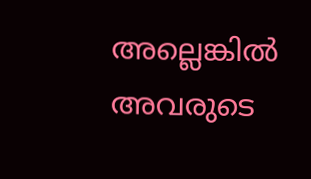അല്ലെങ്കിൽ അവരുടെ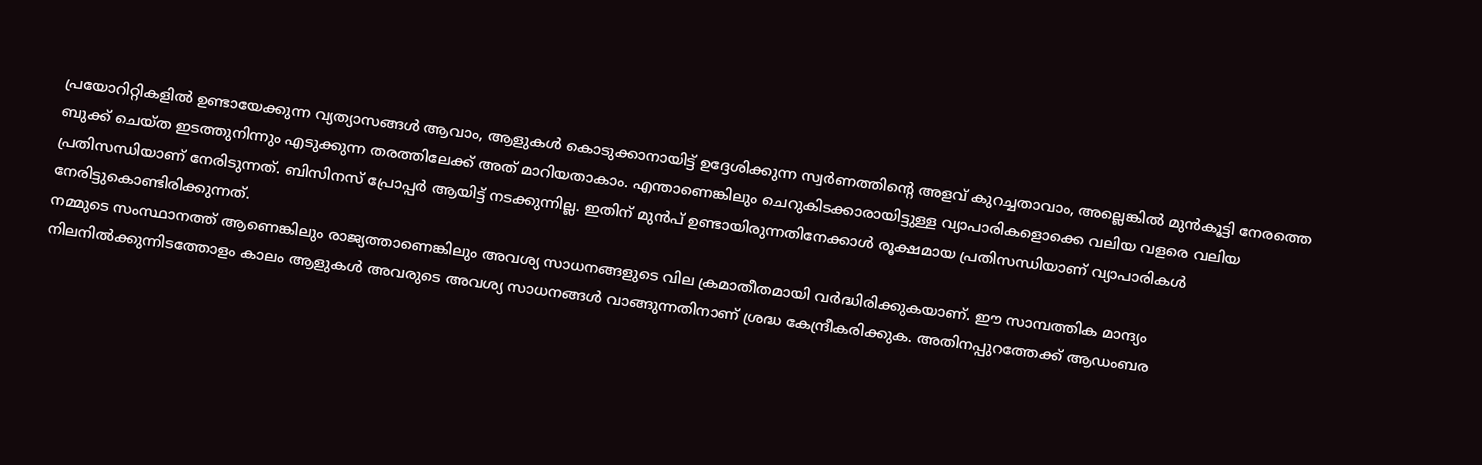പ്രയോറിറ്റികളിൽ ഉണ്ടായേക്കുന്ന വ്യത്യാസങ്ങൾ ആവാം, ആളുകൾ കൊടുക്കാനായിട്ട് ഉദ്ദേശിക്കുന്ന സ്വർണത്തിന്റെ അളവ് കുറച്ചതാവാം, അല്ലെങ്കിൽ മുൻകൂട്ടി നേരത്തെ ബുക്ക് ചെയ്ത ഇടത്തുനിന്നും എടുക്കുന്ന തരത്തിലേക്ക് അത് മാറിയതാകാം. എന്താണെങ്കിലും ചെറുകിടക്കാരായിട്ടുള്ള വ്യാപാരികളൊക്കെ വലിയ വളരെ വലിയ പ്രതിസന്ധിയാണ് നേരിടുന്നത്. ബിസിനസ് പ്രോപ്പർ ആയിട്ട് നടക്കുന്നില്ല. ഇതിന് മുൻപ് ഉണ്ടായിരുന്നതിനേക്കാൾ രൂക്ഷമായ പ്രതിസന്ധിയാണ് വ്യാപാരികൾ നേരിട്ടുകൊണ്ടിരിക്കുന്നത്.
നമ്മുടെ സംസ്ഥാനത്ത് ആണെങ്കിലും രാജ്യത്താണെങ്കിലും അവശ്യ സാധനങ്ങളുടെ വില ക്രമാതീതമായി വർദ്ധിരിക്കുകയാണ്. ഈ സാമ്പത്തിക മാന്ദ്യം നിലനിൽക്കുന്നിടത്തോളം കാലം ആളുകൾ അവരുടെ അവശ്യ സാധനങ്ങൾ വാങ്ങുന്നതിനാണ് ശ്രദ്ധ കേന്ദ്രീകരിക്കുക. അതിനപ്പുറത്തേക്ക് ആഡംബര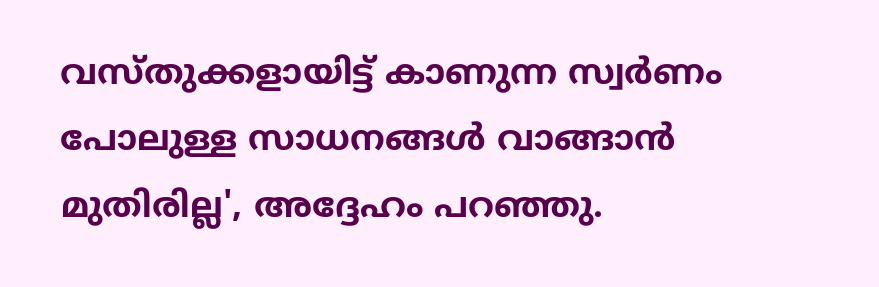വസ്തുക്കളായിട്ട് കാണുന്ന സ്വർണം പോലുള്ള സാധനങ്ങൾ വാങ്ങാൻ മുതിരില്ല', അദ്ദേഹം പറഞ്ഞു.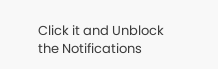Click it and Unblock the Notifications